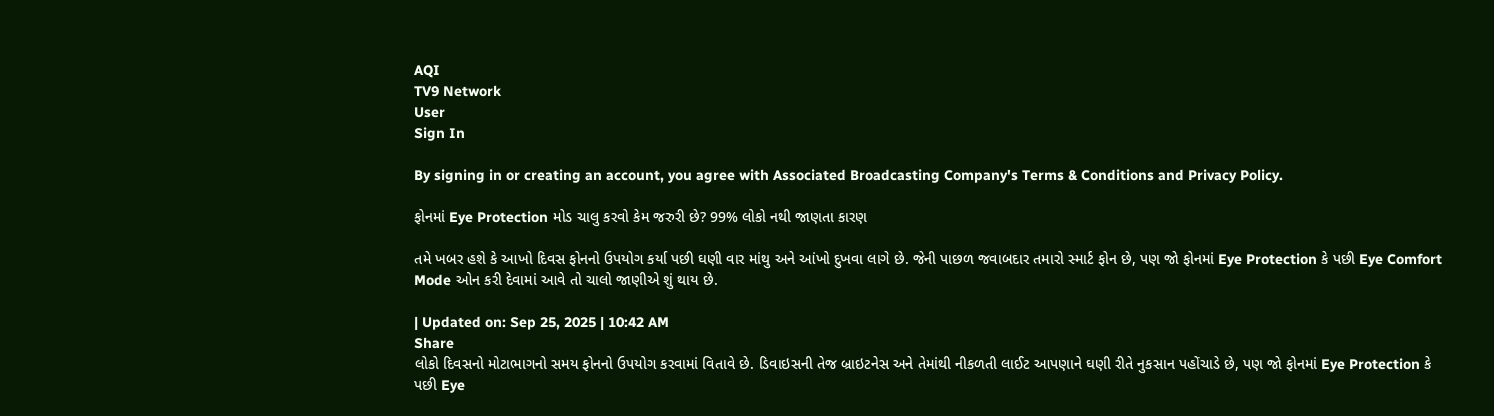AQI
TV9 Network
User
Sign In

By signing in or creating an account, you agree with Associated Broadcasting Company's Terms & Conditions and Privacy Policy.

ફોનમાં Eye Protection મોડ ચાલુ કરવો કેમ જરુરી છે? 99% લોકો નથી જાણતા કારણ

તમે ખબર હશે કે આખો દિવસ ફોનનો ઉપયોગ કર્યા પછી ઘણી વાર માંથુ અને આંખો દુખવા લાગે છે. જેની પાછળ જવાબદાર તમારો સ્માર્ટ ફોન છે, પણ જો ફોનમાં Eye Protection કે પછી Eye Comfort Mode ઓન કરી દેવામાં આવે તો ચાલો જાણીએ શું થાય છે.

| Updated on: Sep 25, 2025 | 10:42 AM
Share
લોકો દિવસનો મોટાભાગનો સમય ફોનનો ઉપયોગ કરવામાં વિતાવે છે. ડિવાઇસની તેજ બ્રાઇટનેસ અને તેમાંથી નીકળતી લાઈટ આપણાને ઘણી રીતે નુકસાન પહોંચાડે છે, પણ જો ફોનમાં Eye Protection કે પછી Eye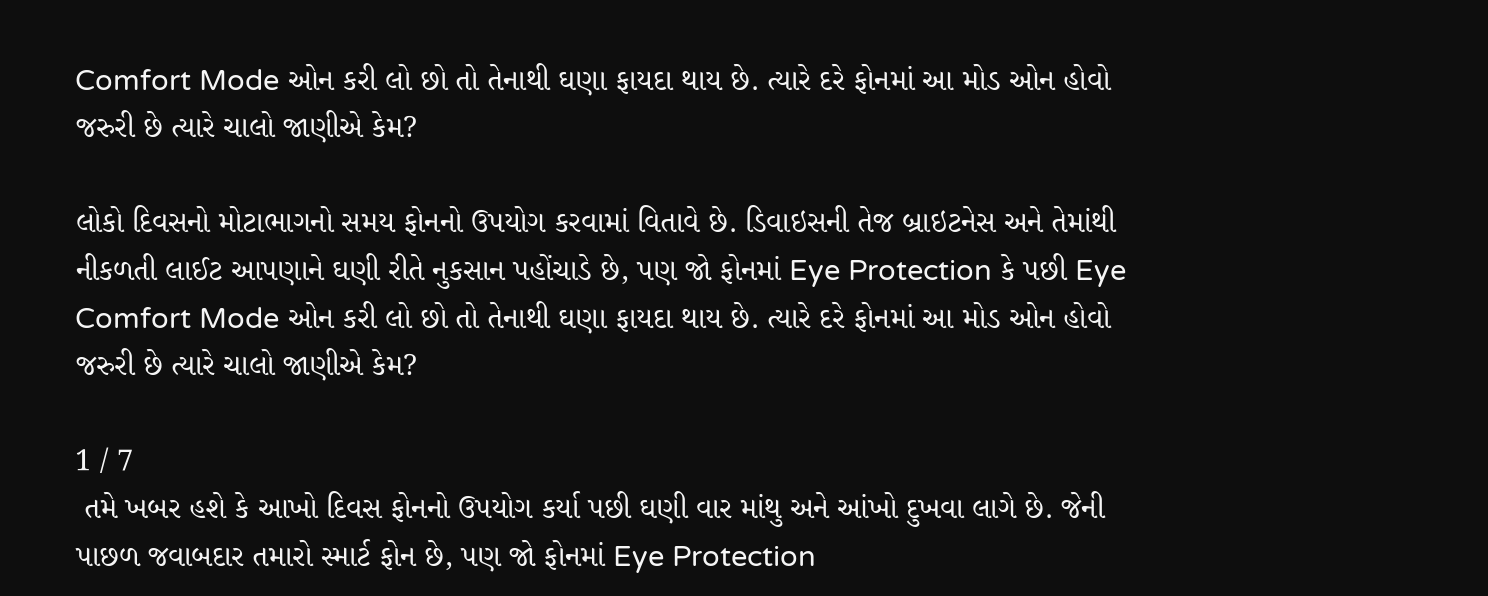Comfort Mode ઓન કરી લો છો તો તેનાથી ઘણા ફાયદા થાય છે. ત્યારે દરે ફોનમાં આ મોડ ઓન હોવો જરુરી છે ત્યારે ચાલો જાણીએ કેમ?

લોકો દિવસનો મોટાભાગનો સમય ફોનનો ઉપયોગ કરવામાં વિતાવે છે. ડિવાઇસની તેજ બ્રાઇટનેસ અને તેમાંથી નીકળતી લાઈટ આપણાને ઘણી રીતે નુકસાન પહોંચાડે છે, પણ જો ફોનમાં Eye Protection કે પછી Eye Comfort Mode ઓન કરી લો છો તો તેનાથી ઘણા ફાયદા થાય છે. ત્યારે દરે ફોનમાં આ મોડ ઓન હોવો જરુરી છે ત્યારે ચાલો જાણીએ કેમ?

1 / 7
 તમે ખબર હશે કે આખો દિવસ ફોનનો ઉપયોગ કર્યા પછી ઘણી વાર માંથુ અને આંખો દુખવા લાગે છે. જેની પાછળ જવાબદાર તમારો સ્માર્ટ ફોન છે, પણ જો ફોનમાં Eye Protection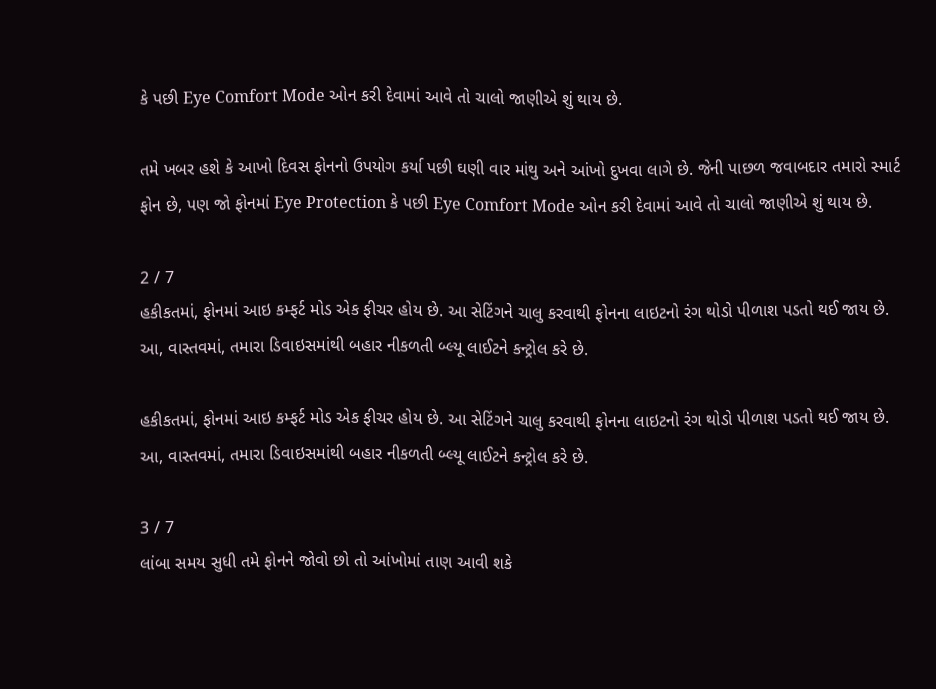કે પછી Eye Comfort Mode ઓન કરી દેવામાં આવે તો ચાલો જાણીએ શું થાય છે.

તમે ખબર હશે કે આખો દિવસ ફોનનો ઉપયોગ કર્યા પછી ઘણી વાર માંથુ અને આંખો દુખવા લાગે છે. જેની પાછળ જવાબદાર તમારો સ્માર્ટ ફોન છે, પણ જો ફોનમાં Eye Protection કે પછી Eye Comfort Mode ઓન કરી દેવામાં આવે તો ચાલો જાણીએ શું થાય છે.

2 / 7
હકીકતમાં, ફોનમાં આઇ કમ્ફર્ટ મોડ એક ફીચર હોય છે. આ સેટિંગને ચાલુ કરવાથી ફોનના લાઇટનો રંગ થોડો પીળાશ પડતો થઈ જાય છે. આ, વાસ્તવમાં, તમારા ડિવાઇસમાંથી બહાર નીકળતી બ્લ્યૂ લાઈટને કન્ટ્રોલ કરે છે.

હકીકતમાં, ફોનમાં આઇ કમ્ફર્ટ મોડ એક ફીચર હોય છે. આ સેટિંગને ચાલુ કરવાથી ફોનના લાઇટનો રંગ થોડો પીળાશ પડતો થઈ જાય છે. આ, વાસ્તવમાં, તમારા ડિવાઇસમાંથી બહાર નીકળતી બ્લ્યૂ લાઈટને કન્ટ્રોલ કરે છે.

3 / 7
લાંબા સમય સુધી તમે ફોનને જોવો છો તો આંખોમાં તાણ આવી શકે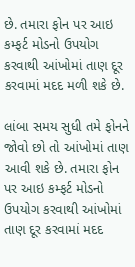છે. તમારા ફોન પર આઇ કમ્ફર્ટ મોડનો ઉપયોગ કરવાથી આંખોમાં તાણ દૂર કરવામાં મદદ મળી શકે છે.

લાંબા સમય સુધી તમે ફોનને જોવો છો તો આંખોમાં તાણ આવી શકે છે. તમારા ફોન પર આઇ કમ્ફર્ટ મોડનો ઉપયોગ કરવાથી આંખોમાં તાણ દૂર કરવામાં મદદ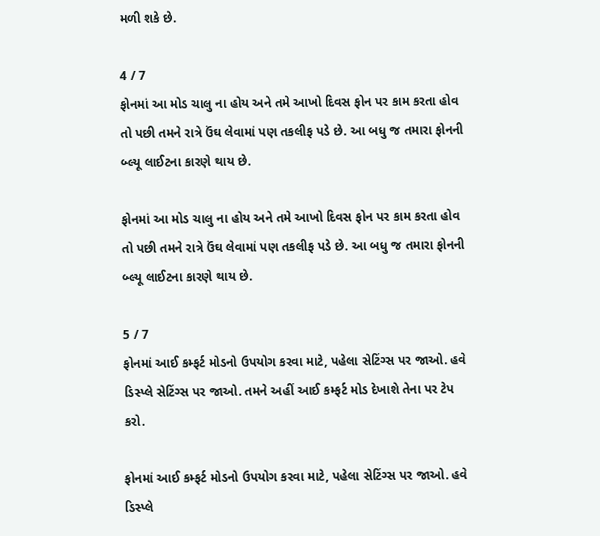મળી શકે છે.

4 / 7
ફોનમાં આ મોડ ચાલુ ના હોય અને તમે આખો દિવસ ફોન પર કામ કરતા હોવ તો પછી તમને રાત્રે ઉંઘ લેવામાં પણ તકલીફ પડે છે. આ બધુ જ તમારા ફોનની બ્લ્યૂ લાઈટના કારણે થાય છે.

ફોનમાં આ મોડ ચાલુ ના હોય અને તમે આખો દિવસ ફોન પર કામ કરતા હોવ તો પછી તમને રાત્રે ઉંઘ લેવામાં પણ તકલીફ પડે છે. આ બધુ જ તમારા ફોનની બ્લ્યૂ લાઈટના કારણે થાય છે.

5 / 7
ફોનમાં આઈ કમ્ફર્ટ મોડનો ઉપયોગ કરવા માટે, પહેલા સેટિંગ્સ પર જાઓ. હવે ડિસ્પ્લે સેટિંગ્સ પર જાઓ. તમને અહીં આઈ કમ્ફર્ટ મોડ દેખાશે તેના પર ટેપ કરો.

ફોનમાં આઈ કમ્ફર્ટ મોડનો ઉપયોગ કરવા માટે, પહેલા સેટિંગ્સ પર જાઓ. હવે ડિસ્પ્લે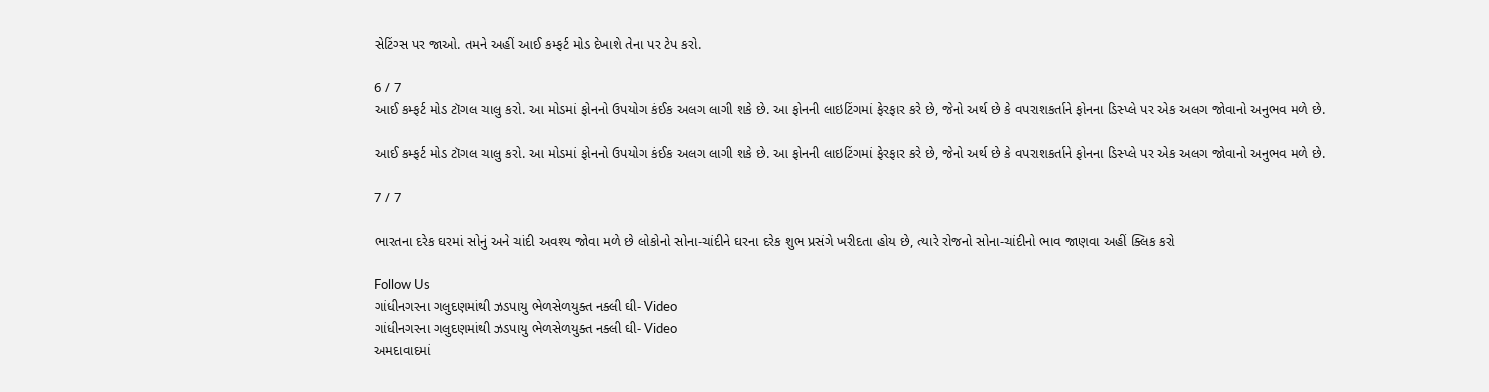સેટિંગ્સ પર જાઓ. તમને અહીં આઈ કમ્ફર્ટ મોડ દેખાશે તેના પર ટેપ કરો.

6 / 7
આઈ કમ્ફર્ટ મોડ ટૉગલ ચાલુ કરો. આ મોડમાં ફોનનો ઉપયોગ કંઈક અલગ લાગી શકે છે. આ ફોનની લાઇટિંગમાં ફેરફાર કરે છે, જેનો અર્થ છે કે વપરાશકર્તાને ફોનના ડિસ્પ્લે પર એક અલગ જોવાનો અનુભવ મળે છે.

આઈ કમ્ફર્ટ મોડ ટૉગલ ચાલુ કરો. આ મોડમાં ફોનનો ઉપયોગ કંઈક અલગ લાગી શકે છે. આ ફોનની લાઇટિંગમાં ફેરફાર કરે છે, જેનો અર્થ છે કે વપરાશકર્તાને ફોનના ડિસ્પ્લે પર એક અલગ જોવાનો અનુભવ મળે છે.

7 / 7

ભારતના દરેક ઘરમાં સોનું અને ચાંદી અવશ્ય જોવા મળે છે લોકોનો સોના-ચાંદીને ઘરના દરેક શુભ પ્રસંગે ખરીદતા હોય છે, ત્યારે રોજનો સોના-ચાંદીનો ભાવ જાણવા અહીં ક્લિક કરો

Follow Us
ગાંધીનગરના ગલુદણમાંથી ઝડપાયુ ભેળસેળયુક્ત નક્લી ઘી- Video
ગાંધીનગરના ગલુદણમાંથી ઝડપાયુ ભેળસેળયુક્ત નક્લી ઘી- Video
અમદાવાદમાં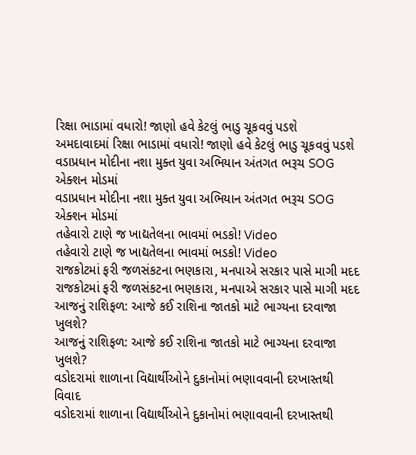રિક્ષા ભાડામાં વધારો! જાણો હવે કેટલું ભાડુ ચૂકવવું પડશે
અમદાવાદમાં રિક્ષા ભાડામાં વધારો! જાણો હવે કેટલું ભાડુ ચૂકવવું પડશે
વડાપ્રધાન મોદીના નશા મુક્ત યુવા અભિયાન અંતગત ભરૂચ SOG એક્શન મોડમાં
વડાપ્રધાન મોદીના નશા મુક્ત યુવા અભિયાન અંતગત ભરૂચ SOG એક્શન મોડમાં
તહેવારો ટાણે જ ખાદ્યતેલના ભાવમાં ભડકો! Video
તહેવારો ટાણે જ ખાદ્યતેલના ભાવમાં ભડકો! Video
રાજકોટમાં ફરી જળસંકટના ભણકારા, મનપાએ સરકાર પાસે માગી મદદ
રાજકોટમાં ફરી જળસંકટના ભણકારા, મનપાએ સરકાર પાસે માગી મદદ
આજનું રાશિફળ: આજે કઈ રાશિના જાતકો માટે ભાગ્યના દરવાજા ખુલશે?
આજનું રાશિફળ: આજે કઈ રાશિના જાતકો માટે ભાગ્યના દરવાજા ખુલશે?
વડોદરામાં શાળાના વિદ્યાર્થીઓને દુકાનોમાં ભણાવવાની દરખાસ્તથી વિવાદ
વડોદરામાં શાળાના વિદ્યાર્થીઓને દુકાનોમાં ભણાવવાની દરખાસ્તથી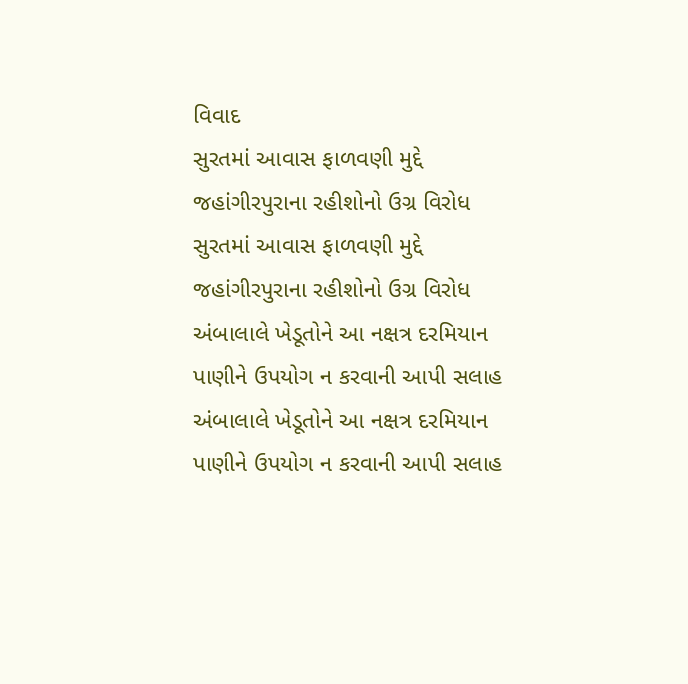વિવાદ
સુરતમાં આવાસ ફાળવણી મુદ્દે જહાંગીરપુરાના રહીશોનો ઉગ્ર વિરોધ
સુરતમાં આવાસ ફાળવણી મુદ્દે જહાંગીરપુરાના રહીશોનો ઉગ્ર વિરોધ
અંબાલાલે ખેડૂતોને આ નક્ષત્ર દરમિયાન પાણીને ઉપયોગ ન કરવાની આપી સલાહ
અંબાલાલે ખેડૂતોને આ નક્ષત્ર દરમિયાન પાણીને ઉપયોગ ન કરવાની આપી સલાહ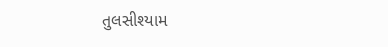તુલસીશ્યામ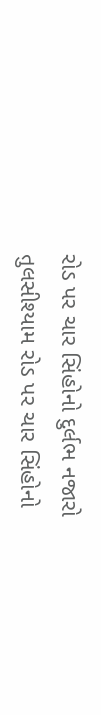રોડ પર ચાર સિંહોનો દુર્લભ નજારો
તુલસીશ્યામ રોડ પર ચાર સિંહોનો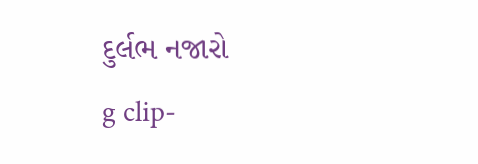દુર્લભ નજારો
g clip-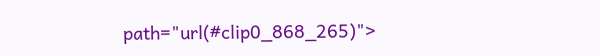path="url(#clip0_868_265)">